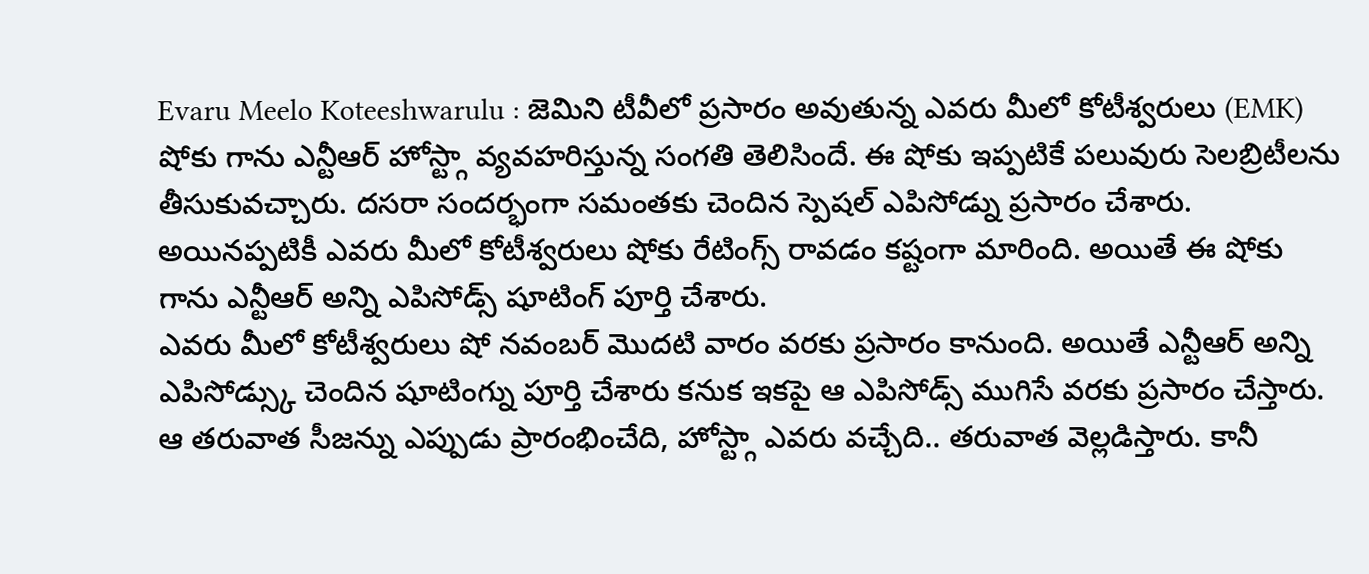Evaru Meelo Koteeshwarulu : జెమిని టీవీలో ప్రసారం అవుతున్న ఎవరు మీలో కోటీశ్వరులు (EMK) షోకు గాను ఎన్టీఆర్ హోస్ట్గా వ్యవహరిస్తున్న సంగతి తెలిసిందే. ఈ షోకు ఇప్పటికే పలువురు సెలబ్రిటీలను తీసుకువచ్చారు. దసరా సందర్భంగా సమంతకు చెందిన స్పెషల్ ఎపిసోడ్ను ప్రసారం చేశారు. అయినప్పటికీ ఎవరు మీలో కోటీశ్వరులు షోకు రేటింగ్స్ రావడం కష్టంగా మారింది. అయితే ఈ షోకు గాను ఎన్టీఆర్ అన్ని ఎపిసోడ్స్ షూటింగ్ పూర్తి చేశారు.
ఎవరు మీలో కోటీశ్వరులు షో నవంబర్ మొదటి వారం వరకు ప్రసారం కానుంది. అయితే ఎన్టీఆర్ అన్ని ఎపిసోడ్స్కు చెందిన షూటింగ్ను పూర్తి చేశారు కనుక ఇకపై ఆ ఎపిసోడ్స్ ముగిసే వరకు ప్రసారం చేస్తారు. ఆ తరువాత సీజన్ను ఎప్పుడు ప్రారంభించేది, హోస్ట్గా ఎవరు వచ్చేది.. తరువాత వెల్లడిస్తారు. కానీ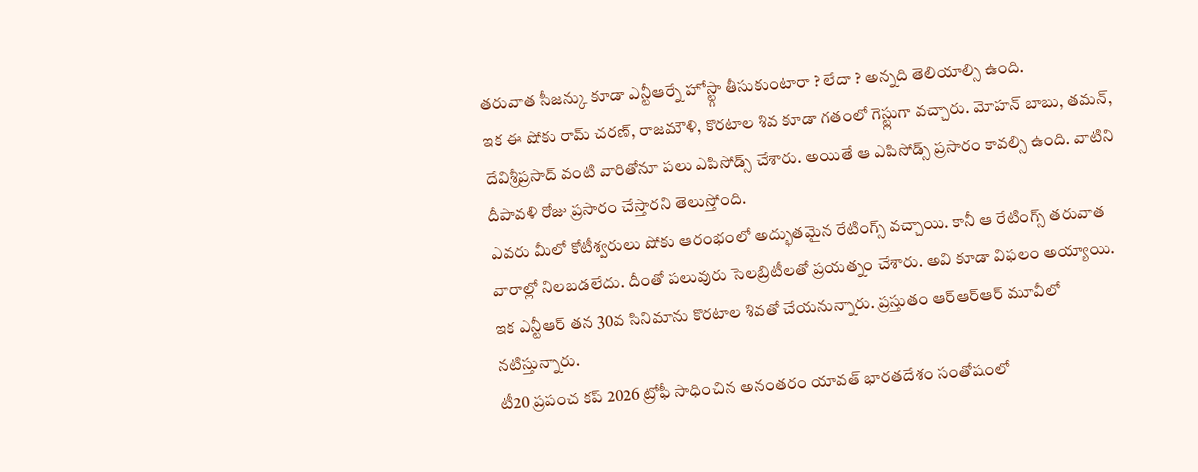తరువాత సీజన్కు కూడా ఎన్టీఆర్నే హోస్ట్గా తీసుకుంటారా ? లేదా ? అన్నది తెలియాల్సి ఉంది.
ఇక ఈ షోకు రామ్ చరణ్, రాజమౌళి, కొరటాల శివ కూడా గతంలో గెస్ట్లుగా వచ్చారు. మోహన్ బాబు, తమన్, దేవిశ్రీప్రసాద్ వంటి వారితోనూ పలు ఎపిసోడ్స్ చేశారు. అయితే ఆ ఎపిసోడ్స్ ప్రసారం కావల్సి ఉంది. వాటిని దీపావళి రోజు ప్రసారం చేస్తారని తెలుస్తోంది.
ఎవరు మీలో కోటీశ్వరులు షోకు ఆరంభంలో అద్భుతమైన రేటింగ్స్ వచ్చాయి. కానీ ఆ రేటింగ్స్ తరువాత వారాల్లో నిలబడలేదు. దీంతో పలువురు సెలబ్రిటీలతో ప్రయత్నం చేశారు. అవి కూడా విఫలం అయ్యాయి. ఇక ఎన్టీఆర్ తన 30వ సినిమాను కొరటాల శివతో చేయనున్నారు. ప్రస్తుతం ఆర్ఆర్ఆర్ మూవీలో నటిస్తున్నారు.
టీ20 ప్రపంచ కప్ 2026 ట్రోఫీ సాధించిన అనంతరం యావత్ భారతదేశం సంతోషంలో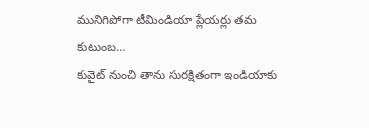మునిగిపోగా టీమిండియా ప్లేయర్లు తమ కుటుంబ…
కువైట్ నుంచి తాను సురక్షితంగా ఇండియాకు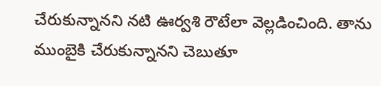చేరుకున్నానని నటి ఊర్వశి రౌటేలా వెల్లడించింది. తాను ముంబైకి చేరుకున్నానని చెబుతూ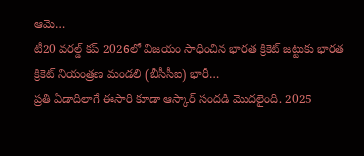ఆమె…
టీ20 వరల్డ్ కప్ 2026లో విజయం సాధించిన భారత క్రికెట్ జట్టుకు భారత క్రికెట్ నియంత్రణ మండలి (బీసీసీఐ) భారీ…
ప్రతి ఏడాదిలాగే ఈసారి కూడా ఆస్కార్ సందడి మొదలైంది. 2025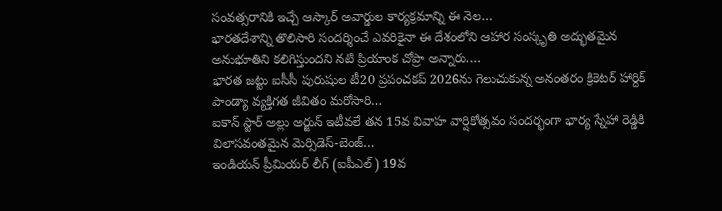సంవత్సరానికి ఇచ్చే ఆస్కార్ అవార్డుల కార్యక్రమాన్ని ఈ నెల…
భారతదేశాన్ని తొలిసారి సందర్శించే ఎవరికైనా ఈ దేశంలోని ఆహార సంస్కృతి అద్భుతమైన అనుభూతిని కలిగిస్తుందని నటి ప్రియాంక చోప్రా అన్నారు.…
భారత జట్టు ఐసీసీ పురుషుల టీ20 ప్రపంచకప్ 2026ను గెలుచుకున్న అనంతరం క్రికెటర్ హార్దిక్ పాండ్యా వ్యక్తిగత జీవితం మరోసారి…
ఐకాన్ స్టార్ అల్లు అర్జున్ ఇటీవలే తన 15వ వివాహ వార్షికోత్సవం సందర్భంగా భార్య స్నేహా రెడ్డికి విలాసవంతమైన మెర్సిడెస్-బెంజ్…
ఇండియన్ ప్రీమియర్ లీగ్ (ఐపీఎల్) 19వ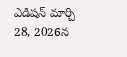ఎడిషన్ మార్చి 28, 2026న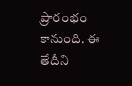ప్రారంభం కానుంది. ఈ తేదీని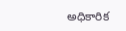అధికారిక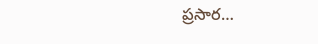ప్రసార…